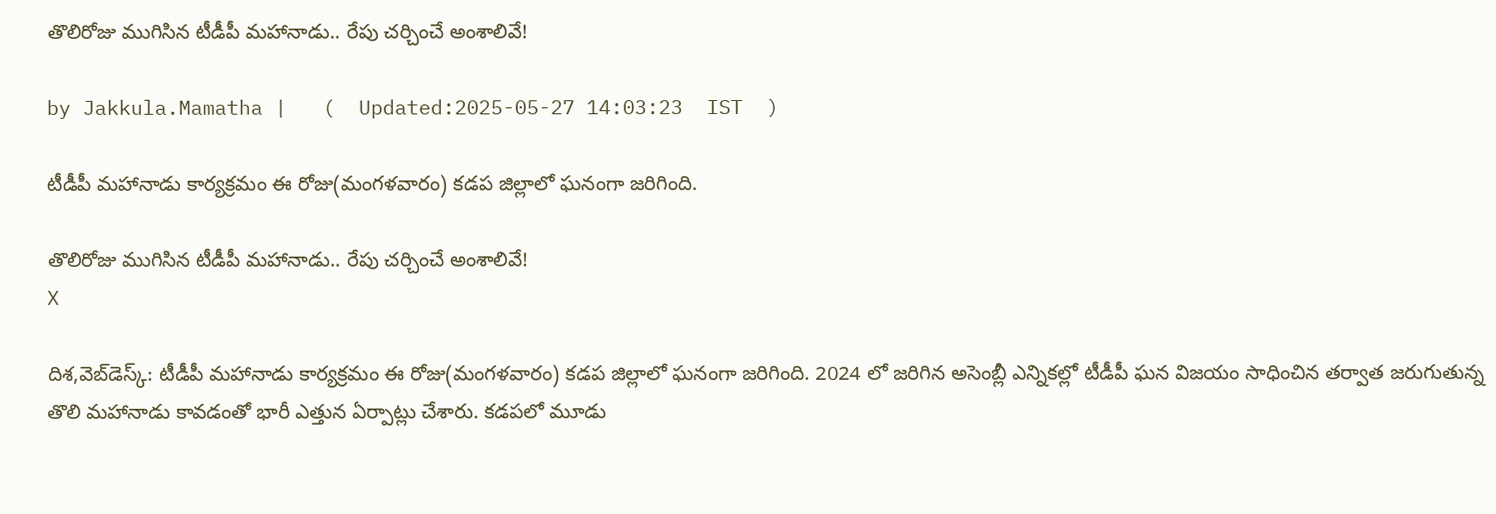తొలిరోజు ముగిసిన టీడీపీ మహానాడు.. రేపు చర్చించే అంశాలివే!

by Jakkula.Mamatha |   (  Updated:2025-05-27 14:03:23  IST  )

టీడీపీ మహానాడు కార్యక్రమం ఈ రోజు(మంగళవారం) కడప జిల్లాలో ఘనంగా జరిగింది.

తొలిరోజు ముగిసిన టీడీపీ మహానాడు.. రేపు చర్చించే అంశాలివే!
X

దిశ,వెబ్‌డెస్క్: టీడీపీ మహానాడు కార్యక్రమం ఈ రోజు(మంగళవారం) కడప జిల్లాలో ఘనంగా జరిగింది. 2024 లో జరిగిన అసెంబ్లీ ఎన్నికల్లో టీడీపీ ఘన విజయం సాధించిన తర్వాత జరుగుతున్న తొలి మహానాడు కావడంతో భారీ ఎత్తున ఏర్పాట్లు చేశారు. కడపలో మూడు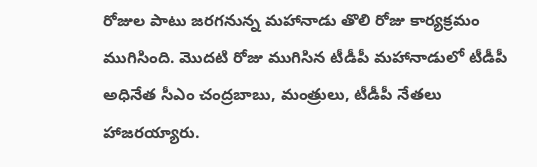రోజుల పాటు జరగనున్న మహానాడు తొలి రోజు కార్యక్రమం ముగిసింది. మొదటి రోజు ముగిసిన టీడీపీ మహానాడులో టీడీపీ అధినేత సీఎం చంద్రబాబు, మంత్రులు, టీడీపీ నేతలు హాజరయ్యారు.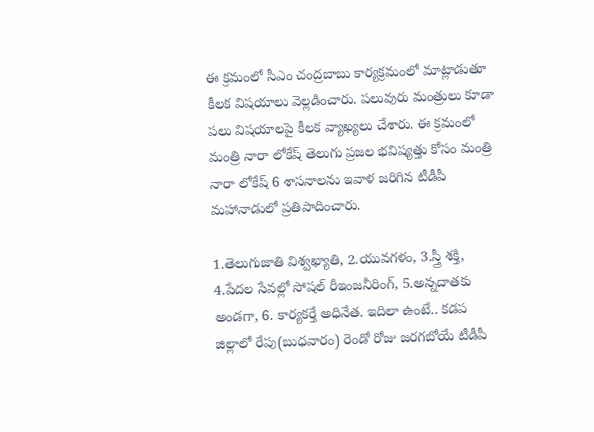ఈ క్రమంలో సీఎం చంద్రబాబు కార్యక్రమంలో మాట్లాడుతూ కీలక విషయాలు వెల్లడించారు. పలువురు మంత్రులు కూడా పలు విషయాలపై కీలక వ్యాఖ్యలు చేశారు. ఈ క్రమంలో మంత్రి నారా లోకేష్ తెలుగు ప్రజల భవిష్యత్తు కోసం మంత్రి నారా లోకేష్ 6 శాసనాలను ఇవాళ జరిగిన టీడీపీ మహానాడులో ప్రతిపాదించారు.

1.తెలుగుజాతి విశ్వఖ్యాతి, 2.యువగళం, 3.స్త్రీ శక్తి, 4.పేదల సేవల్లో సోషల్‌ రీఇంజనీరింగ్‌, 5.అన్నదాతకు అండగా, 6. కార్యకర్తే అధినేత. ఇదిలా ఉంటే.. కడప జిల్లాలో రేపు(బుధవారం) రెండో రోజు జరగబోయే టీడీపీ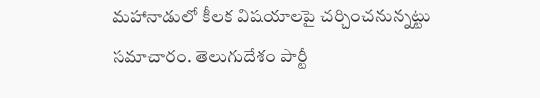మహానాడులో కీలక విషయాలపై చర్చించనున్నట్టు సమాచారం. తెలుగుదేశం పార్టీ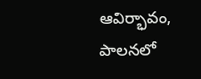ఆవిర్భావం, పాలనలో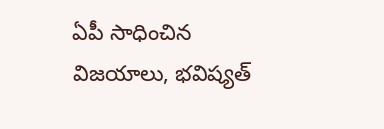ఏపీ సాధించిన విజయాలు, భవిష్యత్‌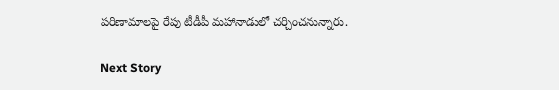పరిణామాలపై రేపు టీడీపీ మహానాడులో చర్చించనున్నారు.

Next Story